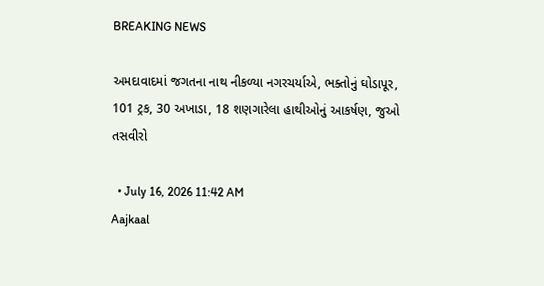BREAKING NEWS

અમદાવાદમાં જગતના નાથ નીકળ્યા નગરચર્યાએ, ભક્તોનું ઘોડાપૂર, 101 ટ્રક, 30 અખાડા, 18 શણગારેલા હાથીઓનું આકર્ષણ, જુઓ તસવીરો

  • July 16, 2026 11:42 AM
Aajkaal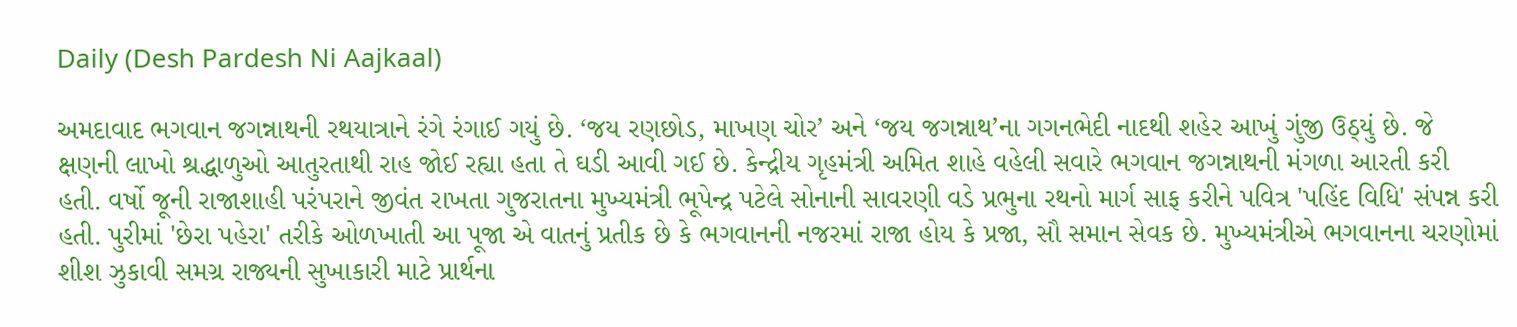Daily (Desh Pardesh Ni Aajkaal)

અમદાવાદ ભગવાન જગન્નાથની રથયાત્રાને રંગે રંગાઈ ગયું છે. ‘જય રણછોડ, માખણ ચોર’ અને ‘જય જગન્નાથ’ના ગગનભેદી નાદથી શહેર આખું ગુંજી ઉઠ્યું છે. જે ક્ષણની લાખો શ્રદ્ધાળુઓ આતુરતાથી રાહ જોઈ રહ્યા હતા તે ઘડી આવી ગઈ છે. કેન્દ્રીય ગૃહમંત્રી અમિત શાહે વહેલી સવારે ભગવાન જગન્નાથની મંગળા આરતી કરી હતી. વર્ષો જૂની રાજાશાહી પરંપરાને જીવંત રાખતા ગુજરાતના મુખ્યમંત્રી ભૂપેન્દ્ર પટેલે સોનાની સાવરણી વડે પ્રભુના રથનો માર્ગ સાફ કરીને પવિત્ર 'પહિંદ વિધિ' સંપન્ન કરી હતી. પુરીમાં 'છેરા પહેરા' તરીકે ઓળખાતી આ પૂજા એ વાતનું પ્રતીક છે કે ભગવાનની નજરમાં રાજા હોય કે પ્રજા, સૌ સમાન સેવક છે. મુખ્યમંત્રીએ ભગવાનના ચરણોમાં શીશ ઝુકાવી સમગ્ર રાજ્યની સુખાકારી માટે પ્રાર્થના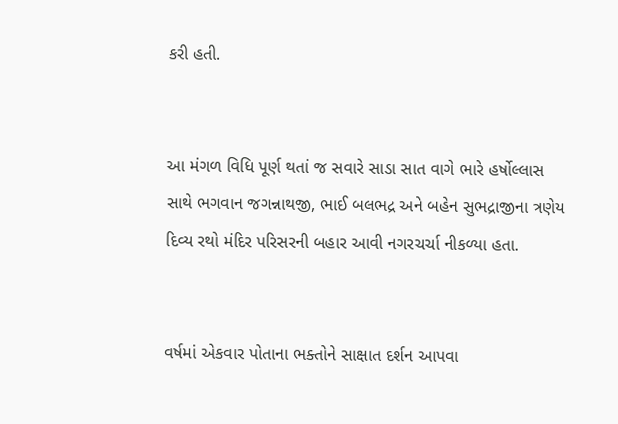કરી હતી.


આ મંગળ વિધિ પૂર્ણ થતાં જ સવારે સાડા સાત વાગે ભારે હર્ષોલ્લાસ સાથે ભગવાન જગન્નાથજી, ભાઈ બલભદ્ર અને બહેન સુભદ્રાજીના ત્રણેય દિવ્ય રથો મંદિર પરિસરની બહાર આવી નગરચર્ચા નીકળ્યા હતા.


વર્ષમાં એકવાર પોતાના ભક્તોને સાક્ષાત દર્શન આપવા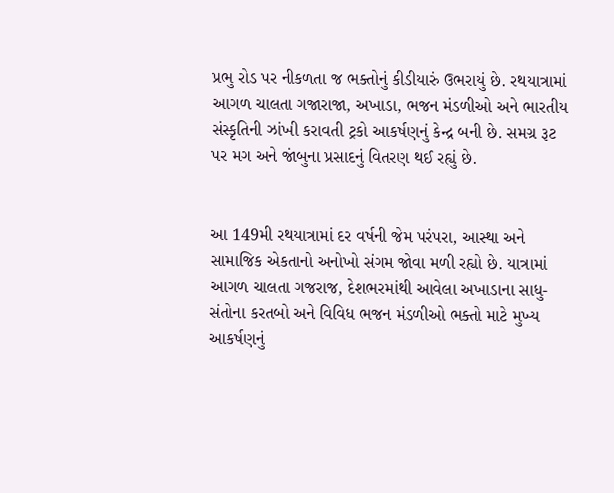પ્રભુ રોડ પર નીકળતા જ ભક્તોનું કીડીયારું ઉભરાયું છે. રથયાત્રામાં આગળ ચાલતા ગજારાજા, અખાડા, ભજન મંડળીઓ અને ભારતીય સંસ્કૃતિની ઝાંખી કરાવતી ટ્રકો આકર્ષણનું કેન્દ્ર બની છે. સમગ્ર રૂટ પર મગ અને જાંબુના પ્રસાદનું વિતરણ થઈ રહ્યું છે.


આ 149મી રથયાત્રામાં દર વર્ષની જેમ પરંપરા, આસ્થા અને સામાજિક એકતાનો અનોખો સંગમ જોવા મળી રહ્યો છે. યાત્રામાં આગળ ચાલતા ગજરાજ, દેશભરમાંથી આવેલા અખાડાના સાધુ-સંતોના કરતબો અને વિવિધ ભજન મંડળીઓ ભક્તો માટે મુખ્ય આકર્ષણનું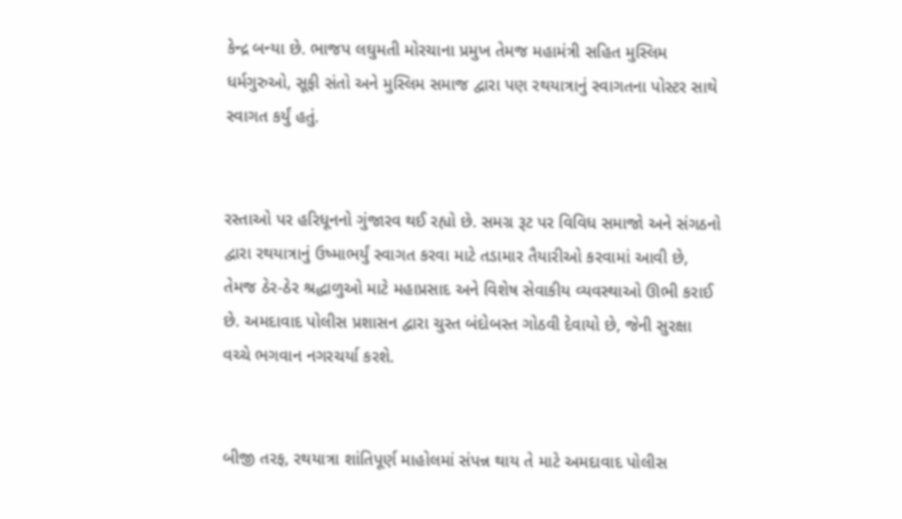કેન્દ્ર બન્યા છે. ભાજપ લઘુમતી મોરચાના પ્રમુખ તેમજ મહામંત્રી સહિત મુસ્લિમ ધર્મગુરુઓ, સૂફી સંતો અને મુસ્લિમ સમાજ દ્વારા પણ રથયાત્રાનું સ્વાગતના પોસ્ટર સાથે સ્વાગત કર્યું હતું.


રસ્તાઓ પર હરિધૂનનો ગુંજારવ થઈ રહ્યો છે. સમગ્ર રૂટ પર વિવિધ સમાજો અને સંગઠનો દ્વારા રથયાત્રાનું ઉષ્માભર્યું સ્વાગત કરવા માટે તડામાર તૈયારીઓ કરવામાં આવી છે, તેમજ ઠેર-ઠેર શ્રદ્ધાળુઓ માટે મહાપ્રસાદ અને વિશેષ સેવાકીય વ્યવસ્થાઓ ઊભી કરાઈ છે. અમદાવાદ પોલીસ પ્રશાસન દ્વારા ચુસ્ત બંદોબસ્ત ગોઠવી દેવાયો છે, જેની સુરક્ષા વચ્ચે ભગવાન નગરચર્યા કરશે.


બીજી તરફ, રથયાત્રા શાંતિપૂર્ણ માહોલમાં સંપન્ન થાય તે માટે અમદાવાદ પોલીસ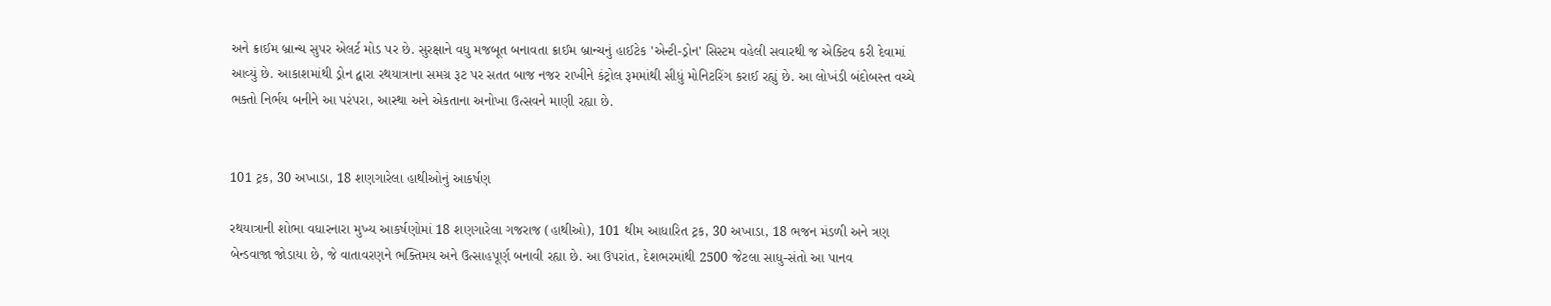અને ક્રાઈમ બ્રાન્ચ સુપર એલર્ટ મોડ પર છે. સુરક્ષાને વધુ મજબૂત બનાવતા ક્રાઈમ બ્રાન્ચનું હાઈટેક 'એન્ટી-ડ્રોન' સિસ્ટમ વહેલી સવારથી જ એક્ટિવ કરી દેવામાં આવ્યું છે. આકાશમાંથી ડ્રોન દ્વારા રથયાત્રાના સમગ્ર રૂટ પર સતત બાજ નજર રાખીને કંટ્રોલ રૂમમાંથી સીધું મોનિટરિંગ કરાઈ રહ્યું છે. આ લોખંડી બંદોબસ્ત વચ્ચે ભક્તો નિર્ભય બનીને આ પરંપરા, આસ્થા અને એકતાના અનોખા ઉત્સવને માણી રહ્યા છે.


101 ટ્રક, 30 અખાડા, 18 શણગારેલા હાથીઓનું આકર્ષણ

રથયાત્રાની શોભા વધારનારા મુખ્ય આકર્ષણોમાં 18 શણગારેલા ગજરાજ (હાથીઓ), 101 થીમ આધારિત ટ્રક, 30 અખાડા, 18 ભજન મંડળી અને ત્રણ બેન્ડવાજા જોડાયા છે, જે વાતાવરણને ભક્તિમય અને ઉત્સાહપૂર્ણ બનાવી રહ્યા છે. આ ઉપરાંત, દેશભરમાંથી 2500 જેટલા સાધુ-સંતો આ પાનવ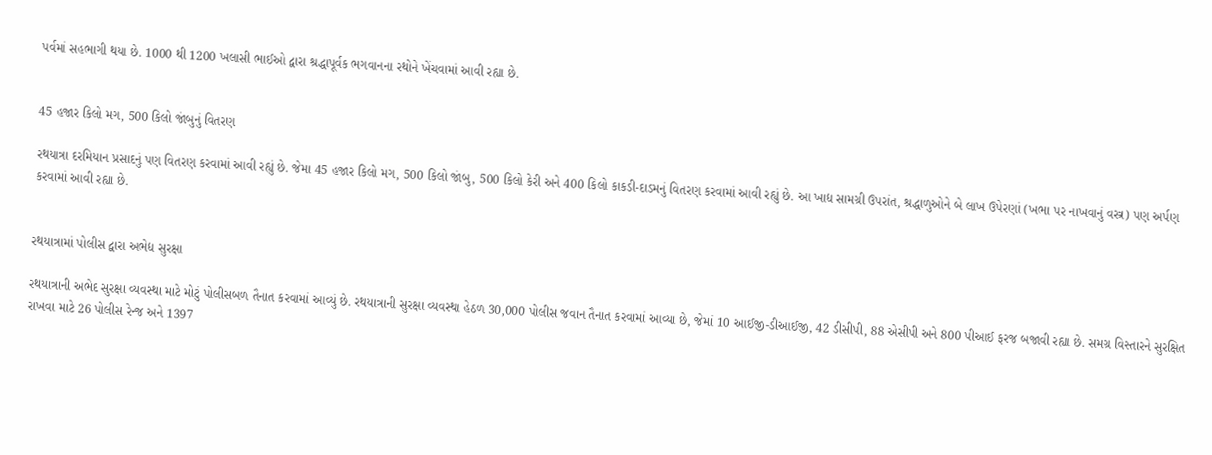પર્વમાં સહભાગી થયા છે. 1000 થી 1200 ખલાસી ભાઈઓ દ્વારા શ્રદ્ધાપૂર્વક ભગવાનના રથોને ખેંચવામાં આવી રહ્યા છે.


45 હજાર કિલો મગ, 500 કિલો જાંબુનું વિતરણ

રથયાત્રા દરમિયાન પ્રસાદનું પણ વિતરણ કરવામાં આવી રહ્યું છે. જેમા 45 હજાર કિલો મગ, 500 કિલો જાંબુ, 500 કિલો કેરી અને 400 કિલો કાકડી-દાડમનું વિતરણ કરવામાં આવી રહ્યું છે. આ ખાદ્ય સામગ્રી ઉપરાંત, શ્રદ્ધાળુઓને બે લાખ ઉપેરણાં (ખભા પર નાખવાનું વસ્ત્ર) પણ અર્પણ કરવામાં આવી રહ્યા છે.


રથયાત્રામાં પોલીસ દ્વારા અભેદ્ય સુરક્ષા

રથયાત્રાની અભેદ સુરક્ષા વ્યવસ્થા માટે મોટું પોલીસબળ તૈનાત કરવામાં આવ્યું છે. રથયાત્રાની સુરક્ષા વ્યવસ્થા હેઠળ 30,000 પોલીસ જવાન તૈનાત કરવામાં આવ્યા છે, જેમાં 10 આઈજી-ડીઆઈજી, 42 ડીસીપી, 88 એસીપી અને 800 પીઆઈ ફરજ બજાવી રહ્યા છે. સમગ્ર વિસ્તારને સુરક્ષિત રાખવા માટે 26 પોલીસ રેન્જ અને 1397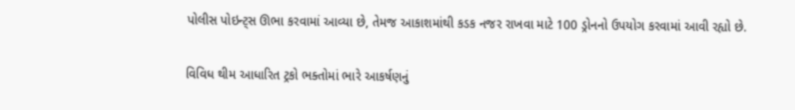પોલીસ પોઇન્ટ્સ ઊભા કરવામાં આવ્યા છે, તેમજ આકાશમાંથી કડક નજર રાખવા માટે 100 ડ્રોનનો ઉપયોગ કરવામાં આવી રહ્યો છે.


વિવિધ થીમ આધારિત ટ્રકો ભક્તોમાં ભારે આકર્ષણનું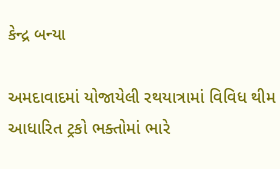કેન્દ્ર બન્યા

અમદાવાદમાં યોજાયેલી રથયાત્રામાં વિવિધ થીમ આધારિત ટ્રકો ભક્તોમાં ભારે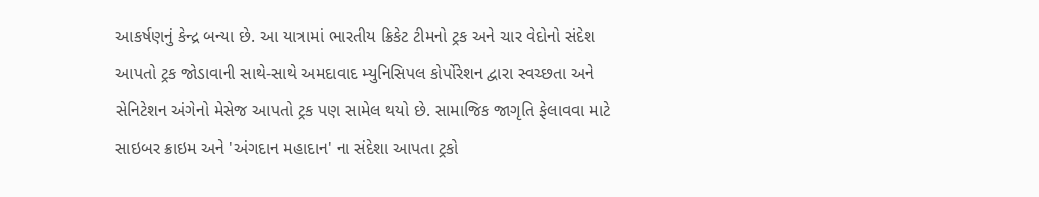આકર્ષણનું કેન્દ્ર બન્યા છે. આ યાત્રામાં ભારતીય ક્રિકેટ ટીમનો ટ્રક અને ચાર વેદોનો સંદેશ આપતો ટ્રક જોડાવાની સાથે-સાથે અમદાવાદ મ્યુનિસિપલ કોર્પોરેશન દ્વારા સ્વચ્છતા અને સેનિટેશન અંગેનો મેસેજ આપતો ટ્રક પણ સામેલ થયો છે. સામાજિક જાગૃતિ ફેલાવવા માટે સાઇબર ક્રાઇમ અને 'અંગદાન મહાદાન' ના સંદેશા આપતા ટ્રકો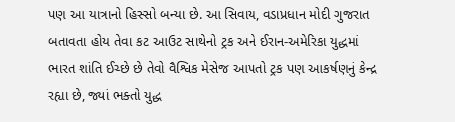પણ આ યાત્રાનો હિસ્સો બન્યા છે. આ સિવાય, વડાપ્રધાન મોદી ગુજરાત બતાવતા હોય તેવા કટ આઉટ સાથેનો ટ્રક અને ઈરાન-અમેરિકા યુદ્ધમાં ભારત શાંતિ ઈચ્છે છે તેવો વૈશ્વિક મેસેજ આપતો ટ્રક પણ આકર્ષણનું કેન્દ્ર રહ્યા છે, જ્યાં ભક્તો યુદ્ધ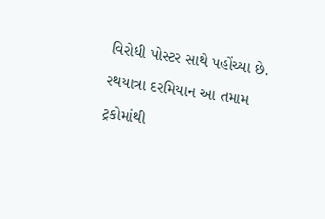વિરોધી પોસ્ટર સાથે પહોંચ્યા છે. રથયાત્રા દરમિયાન આ તમામ ટ્રકોમાંથી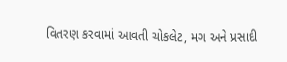વિતરણ કરવામાં આવતી ચોકલેટ, મગ અને પ્રસાદી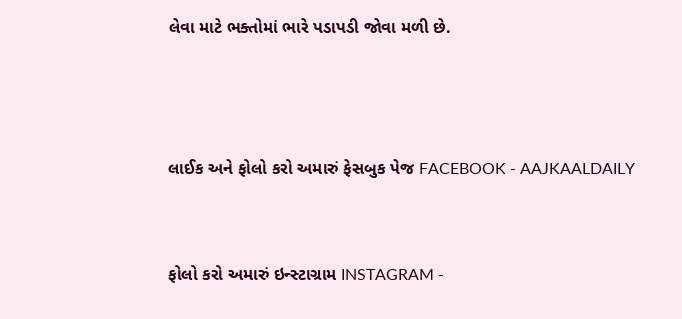લેવા માટે ભક્તોમાં ભારે પડાપડી જોવા મળી છે.



લાઈક અને ફોલો કરો અમારું ફેસબુક પેજ FACEBOOK - AAJKAALDAILY


ફોલો કરો અમારું ઇન્સ્ટાગ્રામ INSTAGRAM -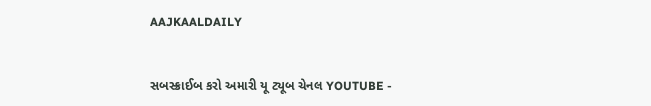AAJKAALDAILY


સબસ્ક્રાઈબ કરો અમારી યૂ ટ્યૂબ ચેનલ YOUTUBE -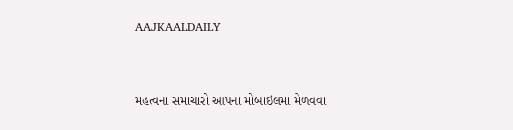AAJKAALDAILY


મહત્વના સમાચારો આપના મોબાઇલમા મેળવવા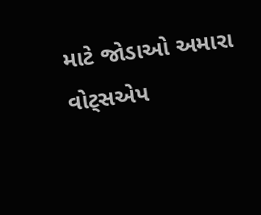માટે જોડાઓ અમારા વોટ્સએપ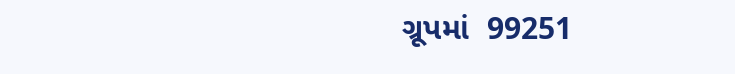ગ્રૂપમાં  99251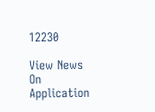12230

View News On Application